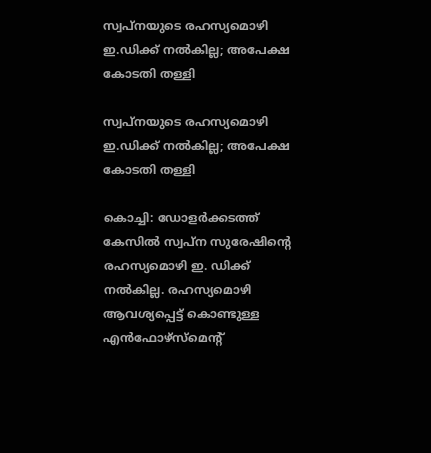സ്വപ്നയുടെ രഹസ്യമൊഴി ഇ.ഡിക്ക് നല്‍കില്ല; അപേക്ഷ കോടതി തള്ളി

സ്വപ്നയുടെ രഹസ്യമൊഴി ഇ.ഡിക്ക് നല്‍കില്ല; അപേക്ഷ കോടതി തള്ളി

കൊച്ചി: ഡോളര്‍ക്കടത്ത് കേസില്‍ സ്വപ്ന സുരേഷിന്റെ രഹസ്യമൊഴി ഇ. ഡിക്ക് നല്‍കില്ല. രഹസ്യമൊഴി ആവശ്യപ്പെട്ട് കൊണ്ടുള്ള എന്‍ഫോഴ്‌സ്‌മെന്റ്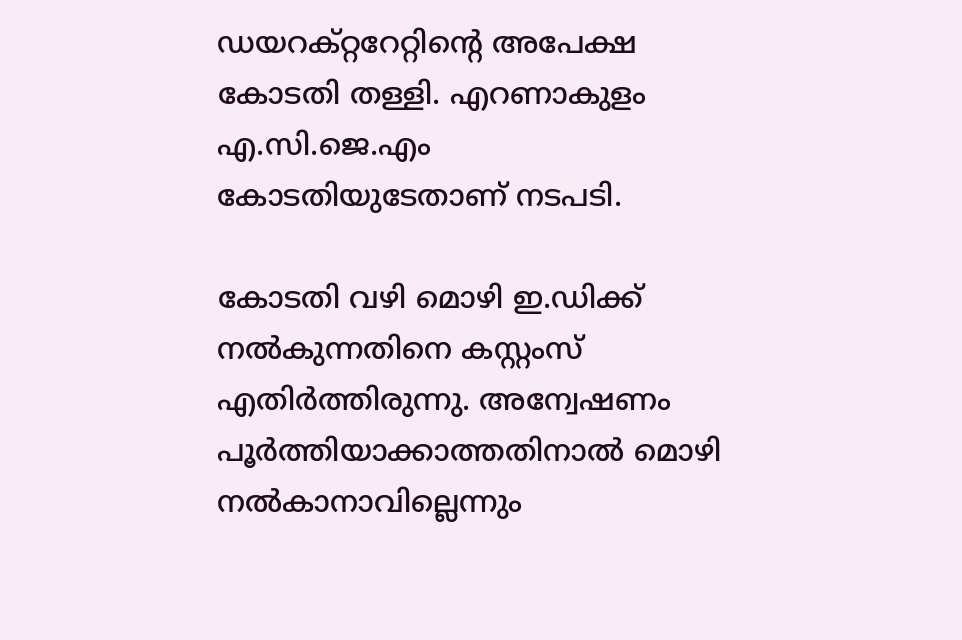ഡയറക്റ്ററേറ്റിന്റെ അപേക്ഷ കോടതി തള്ളി. എറണാകുളം എ.സി.ജെ.എം കോടതിയുടേതാണ് നടപടി.

കോടതി വഴി മൊഴി ഇ.ഡിക്ക് നല്‍കുന്നതിനെ കസ്റ്റംസ് എതിര്‍ത്തിരുന്നു. അന്വേഷണം പൂര്‍ത്തിയാക്കാത്തതിനാല്‍ മൊഴി നല്‍കാനാവില്ലെന്നും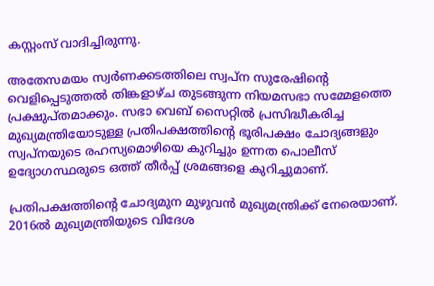കസ്റ്റംസ് വാദിച്ചിരുന്നു.

അതേസമയം സ്വര്‍ണക്കടത്തിലെ സ്വപ്ന സുരേഷിന്റെ വെളിപ്പെടുത്തല്‍ തിങ്കളാഴ്ച തുടങ്ങുന്ന നിയമസഭാ സമ്മേളത്തെ പ്രക്ഷുപ്തമാക്കും. സഭാ വെബ് സൈറ്റില്‍ പ്രസിദ്ധീകരിച്ച മുഖ്യമന്ത്രിയോടുള്ള പ്രതിപക്ഷത്തിന്റെ ഭൂരിപക്ഷം ചോദ്യങ്ങളും സ്വപ്നയുടെ രഹസ്യമൊഴിയെ കുറിച്ചും ഉന്നത പൊലീസ് ഉദ്യോഗസ്ഥരുടെ ഒത്ത് തീര്‍പ്പ് ശ്രമങ്ങളെ കുറിച്ചുമാണ്.

പ്രതിപക്ഷത്തിന്റെ ചോദ്യമുന മുഴുവന്‍ മുഖ്യമന്ത്രിക്ക് നേരെയാണ്. 2016ല്‍ മുഖ്യമന്ത്രിയുടെ വിദേശ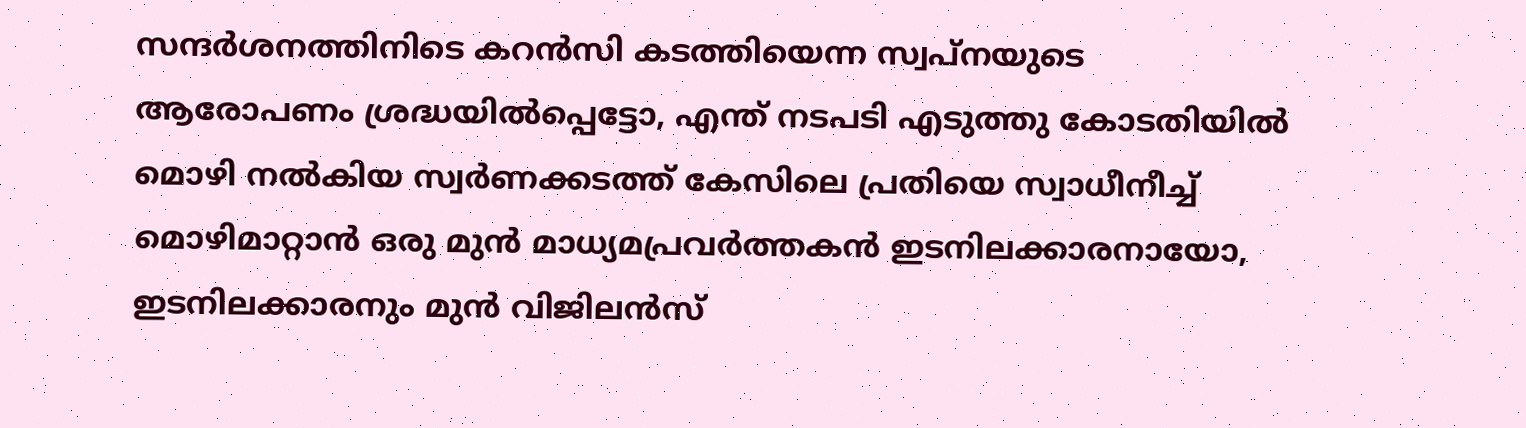സന്ദര്‍ശനത്തിനിടെ കറന്‍സി കടത്തിയെന്ന സ്വപ്നയുടെ ആരോപണം ശ്രദ്ധയില്‍പ്പെട്ടോ, എന്ത് നടപടി എടുത്തു കോടതിയില്‍ മൊഴി നല്‍കിയ സ്വര്‍ണക്കടത്ത് കേസിലെ പ്രതിയെ സ്വാധീനീച്ച് മൊഴിമാറ്റാന്‍ ഒരു മുന്‍ മാധ്യമപ്രവര്‍ത്തകന്‍ ഇടനിലക്കാരനായോ, ഇടനിലക്കാരനും മുന്‍ വിജിലന്‍സ്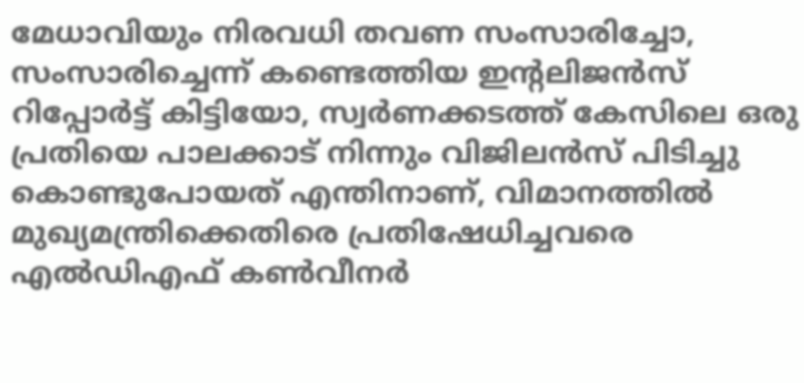മേധാവിയും നിരവധി തവണ സംസാരിച്ചോ, സംസാരിച്ചെന്ന് കണ്ടെത്തിയ ഇന്റലിജന്‍സ് റിപ്പോര്‍ട്ട് കിട്ടിയോ, സ്വര്‍ണക്കടത്ത് കേസിലെ ഒരു പ്രതിയെ പാലക്കാട് നിന്നും വിജിലന്‍സ് പിടിച്ചു കൊണ്ടുപോയത് എന്തിനാണ്, വിമാനത്തില്‍ മുഖ്യമന്ത്രിക്കെതിരെ പ്രതിഷേധിച്ചവരെ എല്‍ഡിഎഫ് കണ്‍വീനര്‍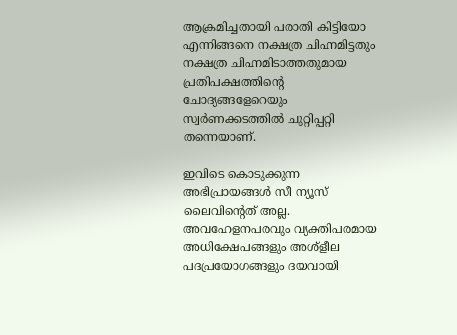ആക്രമിച്ചതായി പരാതി കിട്ടിയോ എന്നിങ്ങനെ നക്ഷത്ര ചിഹ്നമിട്ടതും നക്ഷത്ര ചിഹ്നമിടാത്തതുമായ പ്രതിപക്ഷത്തിന്റെ ചോദ്യങ്ങളേറെയും സ്വര്‍ണക്കടത്തില്‍ ചുറ്റിപ്പറ്റി തന്നെയാണ്.

ഇവിടെ കൊടുക്കുന്ന അഭിപ്രായങ്ങള്‍ സീ ന്യൂസ് ലൈവിന്റെത് അല്ല. അവഹേളനപരവും വ്യക്തിപരമായ അധിക്ഷേപങ്ങളും അശ്‌ളീല പദപ്രയോഗങ്ങളും ദയവായി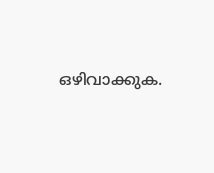ഒഴിവാക്കുക.